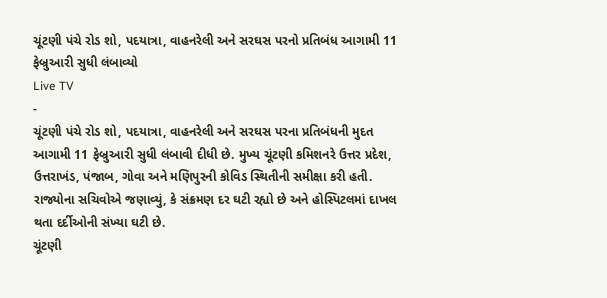ચૂંટણી પંચે રોડ શો, પદયાત્રા, વાહનરેલી અને સરઘસ પરનો પ્રતિબંધ આગામી 11 ફેબ્રુઆરી સુધી લંબાવ્યો
Live TV
-
ચૂંટણી પંચે રોડ શો, પદયાત્રા, વાહનરેલી અને સરઘસ પરના પ્રતિબંધની મુદત આગામી 11 ફેબ્રુઆરી સુધી લંબાવી દીધી છે. મુખ્ય ચૂંટણી કમિશનરે ઉત્તર પ્રદેશ, ઉત્તરાખંડ, પંજાબ, ગોવા અને મણિપુરની કોવિડ સ્થિતીની સમીક્ષા કરી હતી. રાજ્યોના સચિવોએ જણાવ્યું, કે સંક્રમણ દર ઘટી રહ્યો છે અને હોસ્પિટલમાં દાખલ થતા દર્દીઓની સંખ્યા ઘટી છે.
ચૂંટણી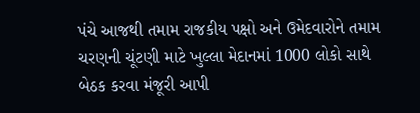પંચે આજથી તમામ રાજકીય પક્ષો અને ઉમેદવારોને તમામ ચરણની ચૂંટણી માટે ખુલ્લા મેદાનમાં 1000 લોકો સાથે બેઠક કરવા મંજૂરી આપી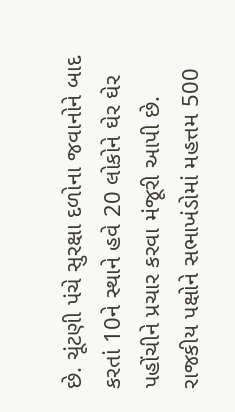છે. ચૂંટણી પંચે સુરક્ષા દળોના જવાનોને બાદ કરતાં 10ને સ્થાને હવે 20 લોકોને ઘેર ઘેર પહોંચીને પ્રચાર કરવા મંજૂરી આપી છે. રાજકીય પક્ષોને સભાખંડોમાં મહત્તમ 500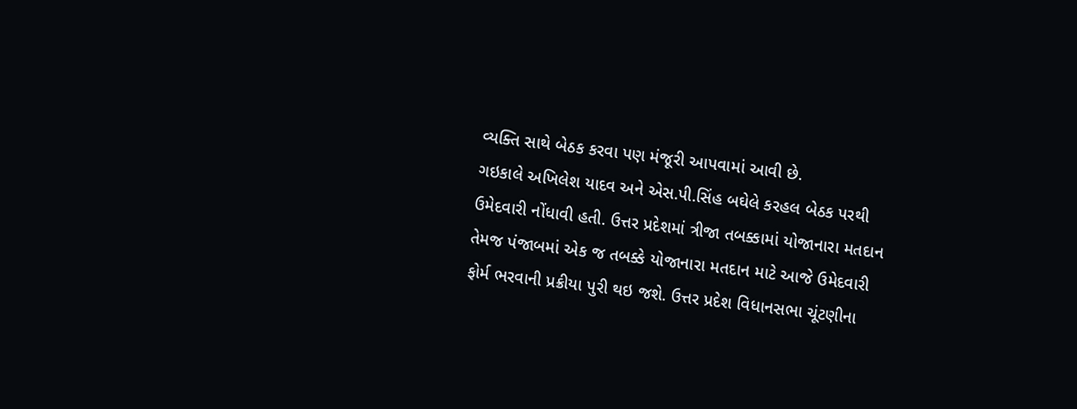વ્યક્તિ સાથે બેઠક કરવા પણ મંજૂરી આપવામાં આવી છે.
ગઇકાલે અખિલેશ યાદવ અને એસ.પી.સિંહ બઘેલે કરહલ બેઠક પરથી ઉમેદવારી નોંધાવી હતી. ઉત્તર પ્રદેશમાં ત્રીજા તબક્કામાં યોજાનારા મતદાન તેમજ પંજાબમાં એક જ તબક્કે યોજાનારા મતદાન માટે આજે ઉમેદવારી ફોર્મ ભરવાની પ્રક્રીયા પુરી થઇ જશે. ઉત્તર પ્રદેશ વિધાનસભા ચૂંટણીના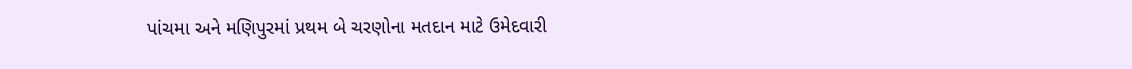પાંચમા અને મણિપુરમાં પ્રથમ બે ચરણોના મતદાન માટે ઉમેદવારી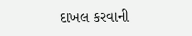દાખલ કરવાની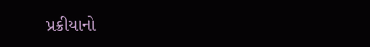પ્રક્રીયાનો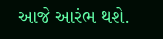આજે આરંભ થશે.